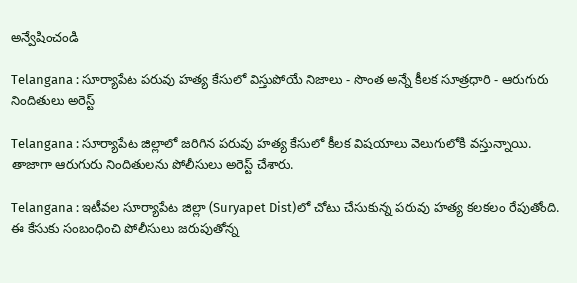అన్వేషించండి

Telangana : సూర్యాపేట పరువు హత్య కేసులో విస్తుపోయే నిజాలు - సొంత అన్నే కీలక సూత్రధారి - ఆరుగురు నిందితులు అరెస్ట్

Telangana : సూర్యాపేట జిల్లాలో జరిగిన పరువు హత్య కేసులో కీలక విషయాలు వెలుగులోకి వస్తున్నాయి. తాజాగా ఆరుగురు నిందితులను పోలీసులు అరెస్ట్ చేశారు.

Telangana : ఇటీవల సూర్యాపేట జిల్లా (Suryapet Dist)లో చోటు చేసుకున్న పరువు హత్య కలకలం రేపుతోంది. ఈ కేసుకు సంబంధించి పోలీసులు జరుపుతోన్న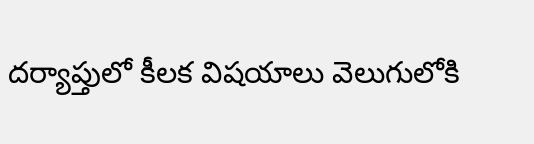దర్యాప్తులో కీలక విషయాలు వెలుగులోకి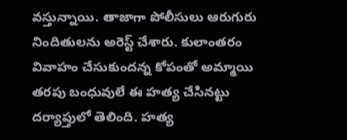వస్తున్నాయి. తాజాగా పోలీసులు ఆరుగురు నిందితులను అరెస్ట్ చేశారు. కులాంతరం వివాహం చేసుకుందన్న కోపంతో అమ్మాయి తరపు బంధువులే ఈ హత్య చేసినట్టు దర్యాప్తులో తెలింది. హత్య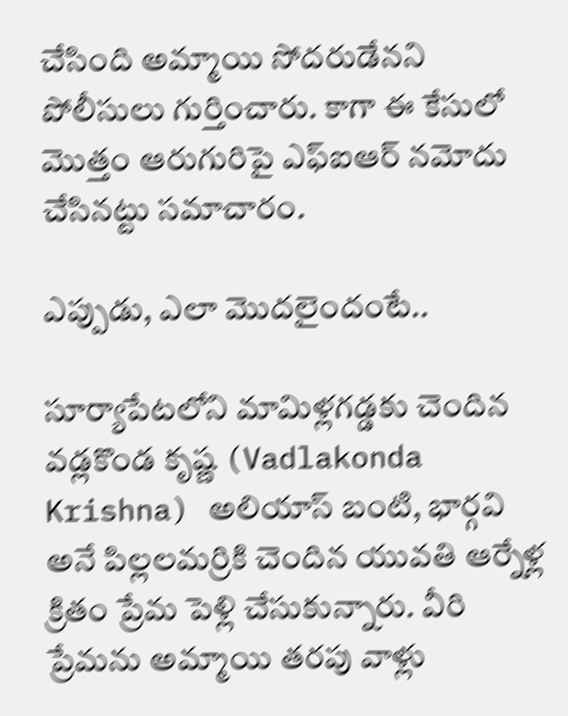చేసింది అమ్మాయి సోదరుడేనని పోలీసులు గుర్తించారు. కాగా ఈ కేసులో మొత్తం ఆరుగురిపై ఎఫ్ఐఆర్ నమోదు చేసినట్టు సమాచారం.

ఎప్పుడు, ఎలా మొదలైందంటే..

సూర్యాపేటలోని మామిళ్లగడ్డకు చెందిన వడ్లకొండ కృష్ణ (Vadlakonda Krishna) అలియాస్ బంటి, భార్గవి అనే పిల్లలమర్రికి చెందిన యువతి ఆర్నేళ్ల క్రితం ప్రేమ పెళ్లి చేసుకున్నారు. వీరి ప్రేమను అమ్మాయి తరపు వాళ్లు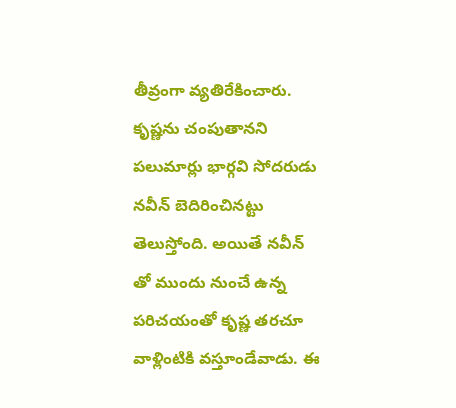తీవ్రంగా వ్యతిరేకించారు. కృష్ణను చంపుతానని పలుమార్లు భార్గవి సోదరుడు నవీన్ బెదిరించినట్టు తెలుస్తోంది. అయితే నవీన్ తో ముందు నుంచే ఉన్న పరిచయంతో కృష్ణ తరచూ వాళ్లింటికి వస్తూండేవాడు. ఈ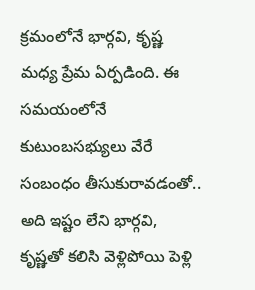క్రమంలోనే భార్గవి, కృష్ణ మధ్య ప్రేమ ఏర్పడింది. ఈ సమయంలోనే కుటుంబసభ్యులు వేరే సంబంధం తీసుకురావడంతో.. అది ఇష్టం లేని భార్గవి, కృష్ణతో కలిసి వెళ్లిపోయి పెళ్లి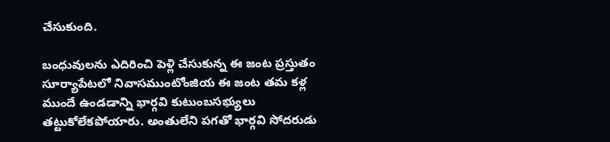చేసుకుంది.

బంధువులను ఎదిరించి పెళ్లి చేసుకున్న ఈ జంట ప్రస్తుతం సూర్యాపేటలో నివాసముంటోంజియ ఈ జంట తమ కళ్ల ముందే ఉండడాన్ని భార్గవి కుటుంబసభ్యులు తట్టుకోలేకపోయారు. అంతులేని పగతో భార్గవి సోదరుడు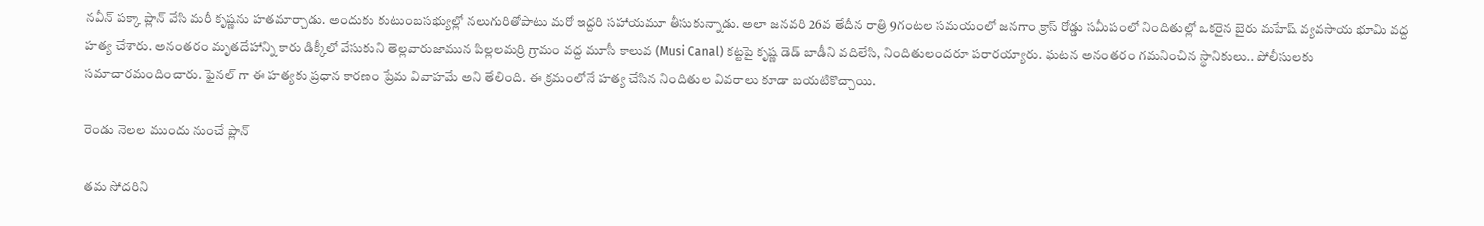నవీన్ పక్కా ప్లాన్ వేసి మరీ కృష్ణను హతమార్చాడు. అందుకు కుటుంబసభ్యుల్లో నలుగురితోపాటు మరో ఇద్దరి సహాయమూ తీసుకున్నాడు. అలా జనవరి 26వ తేదీన రాత్రి 9గంటల సమయంలో జనగాం క్రాస్ రోడ్డు సమీపంలో నిందితుల్లో ఒకరైన బైరు మహేష్ వ్యవసాయ భూమి వద్ద హత్య చేశారు. అనంతరం మృతదేహాన్ని కారు డిక్కీలో వేసుకుని తెల్లవారుజామున పిల్లలమర్రి గ్రామం వద్ద మూసీ కాలువ (Musi Canal) కట్టపై కృష్ణ డెడ్ బాడీని వదిలేసి, నిందితులందరూ పరారయ్యారు. ఘటన అనంతరం గమనించిన స్థానికులు.. పోలీసులకు సమాచారమందించారు. ఫైనల్ గా ఈ హత్యకు ప్రధాన కారణం ప్రేమ వివాహమే అని తేలింది. ఈ క్రమంలోనే హత్య చేసిన నిందితుల వివరాలు కూడా బయటికొచ్చాయి.

రెండు నెలల ముందు నుంచే ప్లాన్

తమ సోదరిని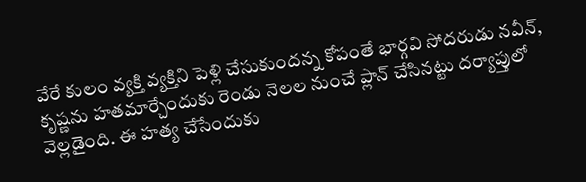వేరే కులం వ్యక్తి వ్యక్తిని పెళ్లి చేసుకుందన్న కోపంతే భార్గవి సోదరుడు నవీన్, కృష్ణను హతమార్చేందుకు రెండు నెలల నుంచే ప్లాన్ చేసినట్టు దర్యాప్తులో వెల్లడైంది. ఈ హత్య చేసేందుకు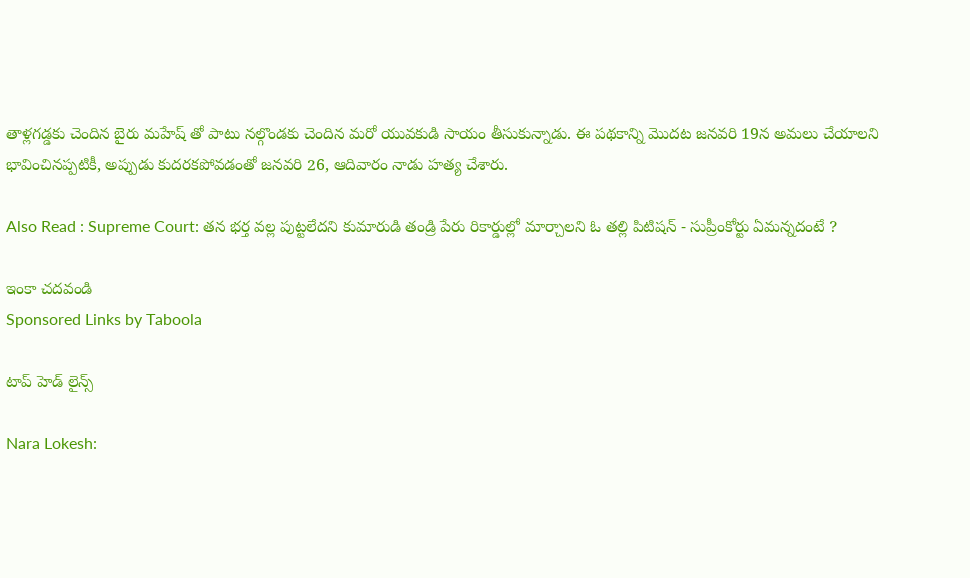తాళ్లగడ్డకు చెందిన బైరు మహేష్ తో పాటు నల్గొండకు చెందిన మరో యువకుడి సాయం తీసుకున్నాడు. ఈ పథకాన్ని మొదట జనవరి 19న అమలు చేయాలని భావించినప్పటికీ, అప్పుడు కుదరకపోవడంతో జనవరి 26, ఆదివారం నాడు హత్య చేశారు.

Also Read : Supreme Court: తన భర్త వల్ల పుట్టలేదని కుమారుడి తండ్రి పేరు రికార్డుల్లో మార్చాలని ఓ తల్లి పిటిషన్ - సుప్రీంకోర్టు ఏమన్నదంటే ?

ఇంకా చదవండి
Sponsored Links by Taboola

టాప్ హెడ్ లైన్స్

Nara Lokesh: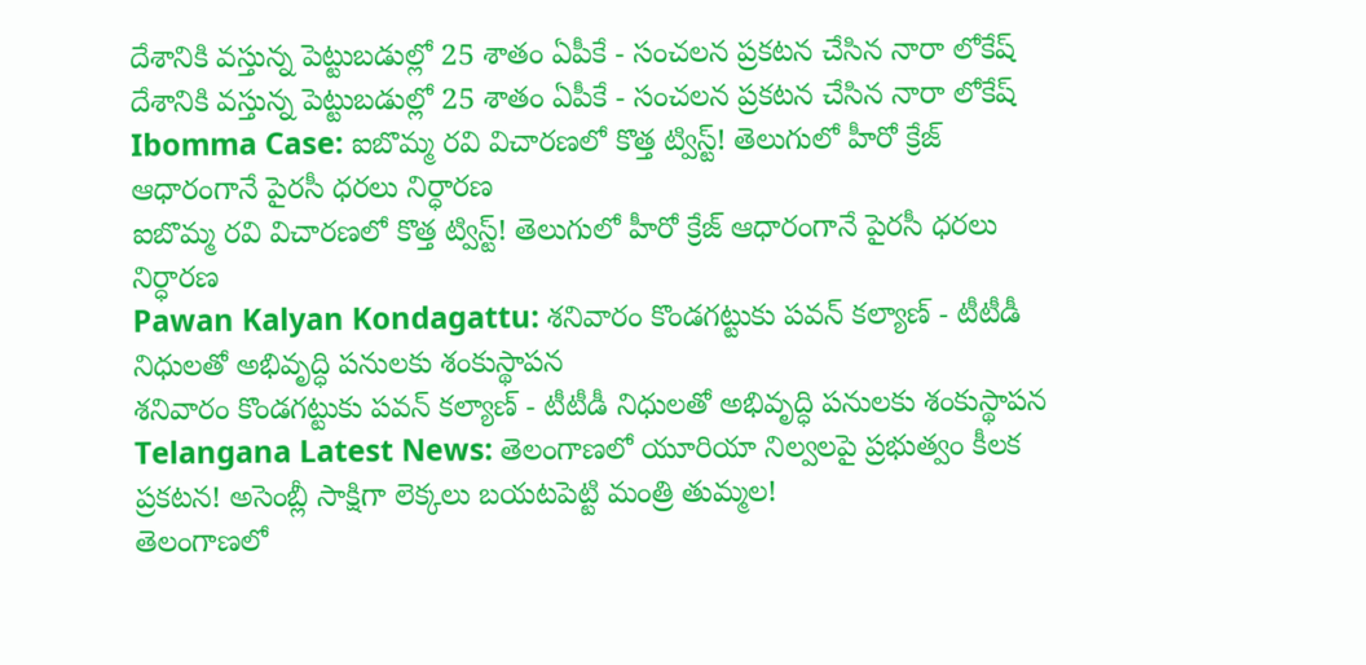దేశానికి వస్తున్న పెట్టుబడుల్లో 25 శాతం ఏపీకే - సంచలన ప్రకటన చేసిన నారా లోకేష్
దేశానికి వస్తున్న పెట్టుబడుల్లో 25 శాతం ఏపీకే - సంచలన ప్రకటన చేసిన నారా లోకేష్
Ibomma Case: ఐబొమ్మ రవి విచారణలో కొత్త ట్విస్ట్! తెలుగులో హీరో క్రేజ్ ఆధారంగానే పైరసీ ధరలు నిర్ధారణ
ఐబొమ్మ రవి విచారణలో కొత్త ట్విస్ట్! తెలుగులో హీరో క్రేజ్ ఆధారంగానే పైరసీ ధరలు నిర్ధారణ
Pawan Kalyan Kondagattu: శనివారం కొండగట్టుకు పవన్ కల్యాణ్ - టీటీడీ నిధులతో అభివృద్ధి పనులకు శంకుస్థాపన
శనివారం కొండగట్టుకు పవన్ కల్యాణ్ - టీటీడీ నిధులతో అభివృద్ధి పనులకు శంకుస్థాపన
Telangana Latest News: తెలంగాణలో యూరియా నిల్వలపై ప్రభుత్వం కీలక ప్రకటన! అసెంబ్లీ సాక్షిగా లెక్కలు బయటపెట్టి మంత్రి తుమ్మల!
తెలంగాణలో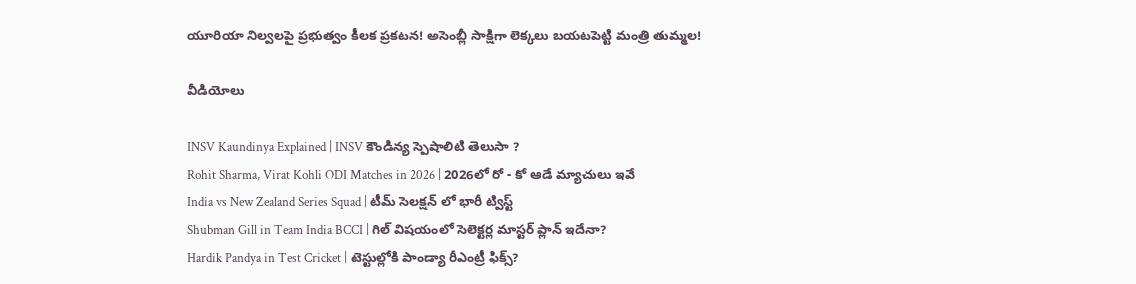యూరియా నిల్వలపై ప్రభుత్వం కీలక ప్రకటన! అసెంబ్లీ సాక్షిగా లెక్కలు బయటపెట్టి మంత్రి తుమ్మల!

వీడియోలు

INSV Kaundinya Explained | INSV కౌండిన్య స్పెషాలిటి తెలుసా ?
Rohit Sharma, Virat Kohli ODI Matches in 2026 | 2026లో రో - కో ఆడే మ్యాచులు ఇవే
India vs New Zealand Series Squad | టీమ్ సెలక్షన్ లో భారీ ట్విస్ట్
Shubman Gill in Team India BCCI | గిల్ విషయంలో సెలెక్టర్ల మాస్టర్ ప్లాన్ ఇదేనా?
Hardik Pandya in Test Cricket | టెస్టుల్లోకి పాండ్యా రీఎంట్రీ ఫిక్స్?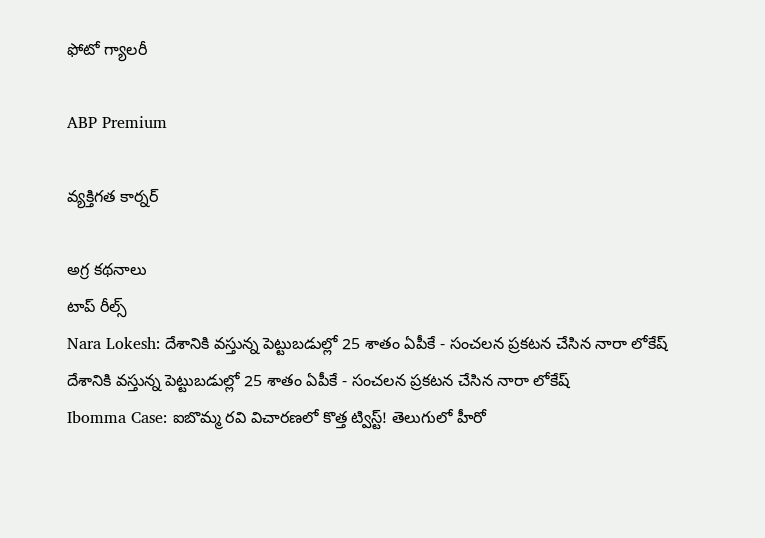ఫోటో గ్యాలరీ

ABP Premium

వ్యక్తిగత కార్నర్

అగ్ర కథనాలు
టాప్ రీల్స్
Nara Lokesh: దేశానికి వస్తున్న పెట్టుబడుల్లో 25 శాతం ఏపీకే - సంచలన ప్రకటన చేసిన నారా లోకేష్
దేశానికి వస్తున్న పెట్టుబడుల్లో 25 శాతం ఏపీకే - సంచలన ప్రకటన చేసిన నారా లోకేష్
Ibomma Case: ఐబొమ్మ రవి విచారణలో కొత్త ట్విస్ట్! తెలుగులో హీరో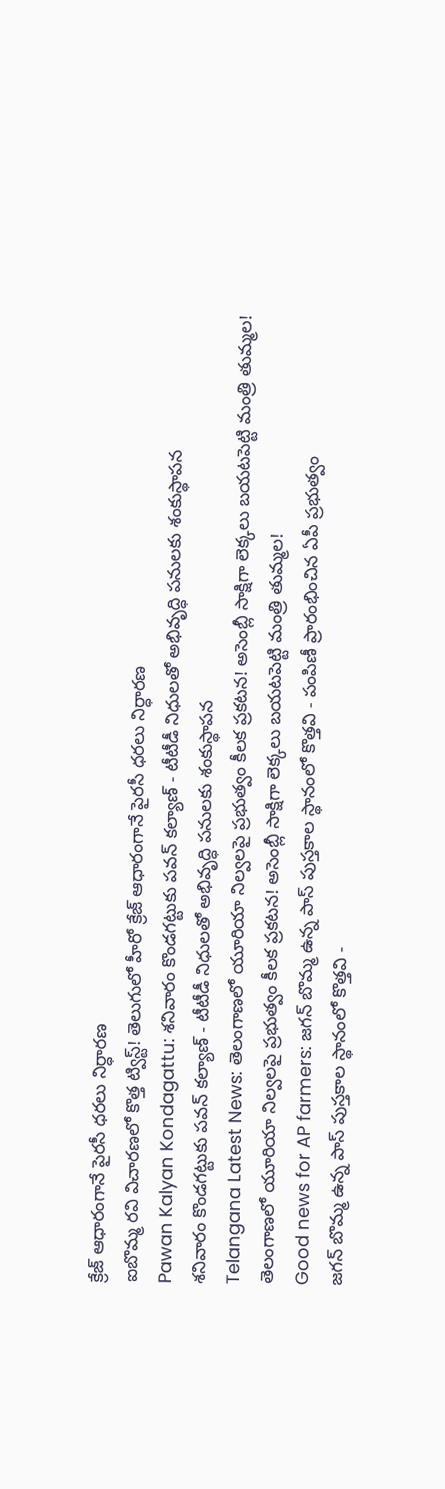క్రేజ్ ఆధారంగానే పైరసీ ధరలు నిర్ధారణ
ఐబొమ్మ రవి విచారణలో కొత్త ట్విస్ట్! తెలుగులో హీరో క్రేజ్ ఆధారంగానే పైరసీ ధరలు నిర్ధారణ
Pawan Kalyan Kondagattu: శనివారం కొండగట్టుకు పవన్ కల్యాణ్ - టీటీడీ నిధులతో అభివృద్ధి పనులకు శంకుస్థాపన
శనివారం కొండగట్టుకు పవన్ కల్యాణ్ - టీటీడీ నిధులతో అభివృద్ధి పనులకు శంకుస్థాపన
Telangana Latest News: తెలంగాణలో యూరియా నిల్వలపై ప్రభుత్వం కీలక ప్రకటన! అసెంబ్లీ సాక్షిగా లెక్కలు బయటపెట్టి మంత్రి తుమ్మల!
తెలంగాణలో యూరియా నిల్వలపై ప్రభుత్వం కీలక ప్రకటన! అసెంబ్లీ సాక్షిగా లెక్కలు బయటపెట్టి మంత్రి తుమ్మల!
Good news for AP farmers: జగన్ బొమ్మ ఉన్న పాస్ పుస్తకాల స్థానంలో కొత్తవి - పంపిణీ ప్రారంభించిన ఏపీ ప్రభుత్వం
జగన్ బొమ్మ ఉన్న పాస్ పుస్తకాల స్థానంలో కొత్తవి -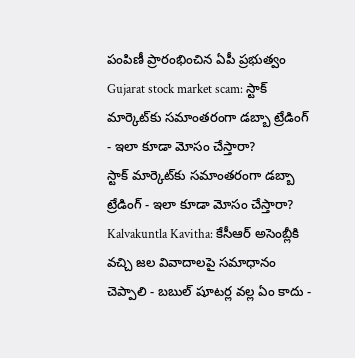పంపిణీ ప్రారంభించిన ఏపీ ప్రభుత్వం
Gujarat stock market scam: స్టాక్ మార్కెట్‌కు సమాంతరంగా డబ్బా ట్రేడింగ్ - ఇలా కూడా మోసం చేస్తారా?
స్టాక్ మార్కెట్‌కు సమాంతరంగా డబ్బా ట్రేడింగ్ - ఇలా కూడా మోసం చేస్తారా?
Kalvakuntla Kavitha: కేసీఆర్ అసెంబ్లీకి వచ్చి జల వివాదాలపై సమాధానం చెప్పాలి - బబుల్ షూటర్ల వల్ల ఏం కాదు -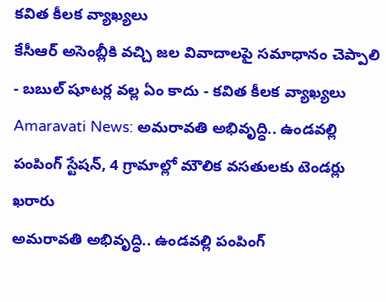కవిత కీలక వ్యాఖ్యలు
కేసీఆర్ అసెంబ్లీకి వచ్చి జల వివాదాలపై సమాధానం చెప్పాలి - బబుల్ షూటర్ల వల్ల ఏం కాదు - కవిత కీలక వ్యాఖ్యలు
Amaravati News: అమరావతి అభివృద్ధి.. ఉండవల్లి పంపింగ్ స్టేషన్, 4 గ్రామాల్లో మౌలిక వసతులకు టెండర్లు ఖరారు
అమరావతి అభివృద్ధి.. ఉండవల్లి పంపింగ్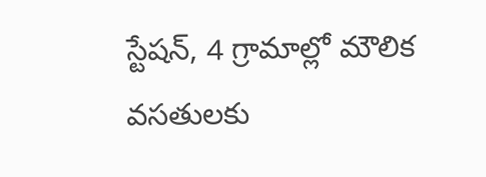స్టేషన్, 4 గ్రామాల్లో మౌలిక వసతులకు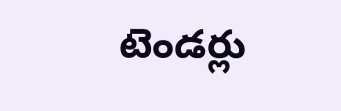టెండర్లు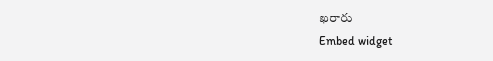ఖరారు
Embed widget